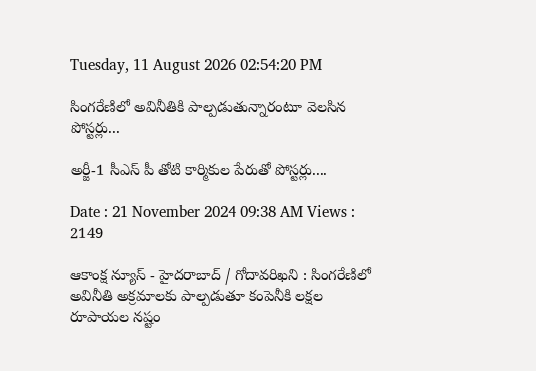Tuesday, 11 August 2026 02:54:20 PM

సింగరేణిలో అవినీతికి పాల్పడుతున్నారంటూ వెలసిన పోస్టర్లు...

అర్జీ-1 సీఎస్ పీ తోటి కార్మికుల పేరుతో పోస్టర్లు....

Date : 21 November 2024 09:38 AM Views : 2149

ఆకాంక్ష న్యూస్ - హైదరాబాద్ / గోదావరిఖని : సింగరేణిలో అవినీతి అక్రమాలకు పాల్పడుతూ కంపెనీకి లక్షల రూపాయల నష్టం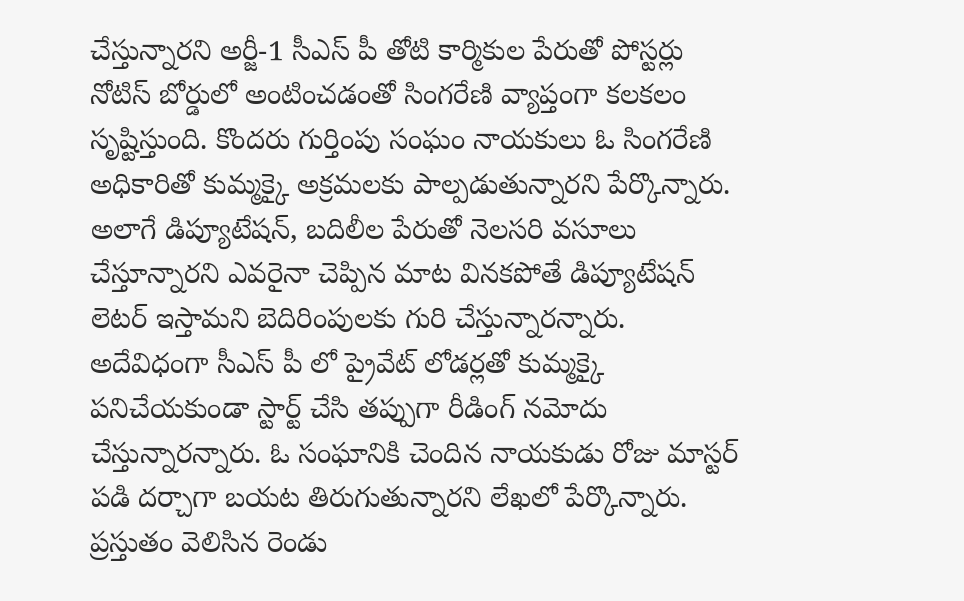చేస్తున్నారని అర్జీ-1 సీఎస్ పీ తోటి కార్మికుల పేరుతో పోస్టర్లు నోటిస్ బోర్డులో అంటించడంతో సింగరేణి వ్యాప్తంగా కలకలం సృష్టిస్తుంది. కొందరు గుర్తింపు సంఘం నాయకులు ఓ సింగరేణి అధికారితో కుమ్మక్కై అక్రమలకు పాల్పడుతున్నారని పేర్కొన్నారు. అలాగే డిప్యూటేషన్, బదిలీల పేరుతో నెలసరి వసూలు చేస్తూన్నారని ఎవరైనా చెప్పిన మాట వినకపోతే డిప్యూటేషన్ లెటర్ ఇస్తామని బెదిరింపులకు గురి చేస్తున్నారన్నారు. అదేవిధంగా సీఎస్ పీ లో ప్రైవేట్ లోడర్లతో కుమ్మక్కై పనిచేయకుండా స్టార్ట్ చేసి తప్పుగా రీడింగ్ నమోదు చేస్తున్నారన్నారు. ఓ సంఘానికి చెందిన నాయకుడు రోజు మాస్టర్ పడి దర్చాగా బయట తిరుగుతున్నారని లేఖలో పేర్కొన్నారు. ప్రస్తుతం వెలిసిన రెండు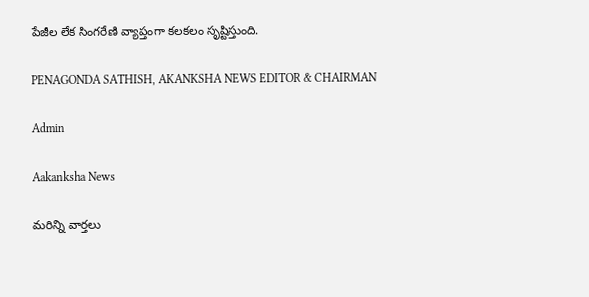పేజీల లేక సింగరేణి వ్యాప్తంగా కలకలం సృష్టిస్తుంది.

PENAGONDA SATHISH, AKANKSHA NEWS EDITOR & CHAIRMAN

Admin

Aakanksha News

మరిన్ని వార్తలు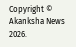Copyright © Akanksha News 2026.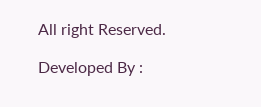All right Reserved.

Developed By :